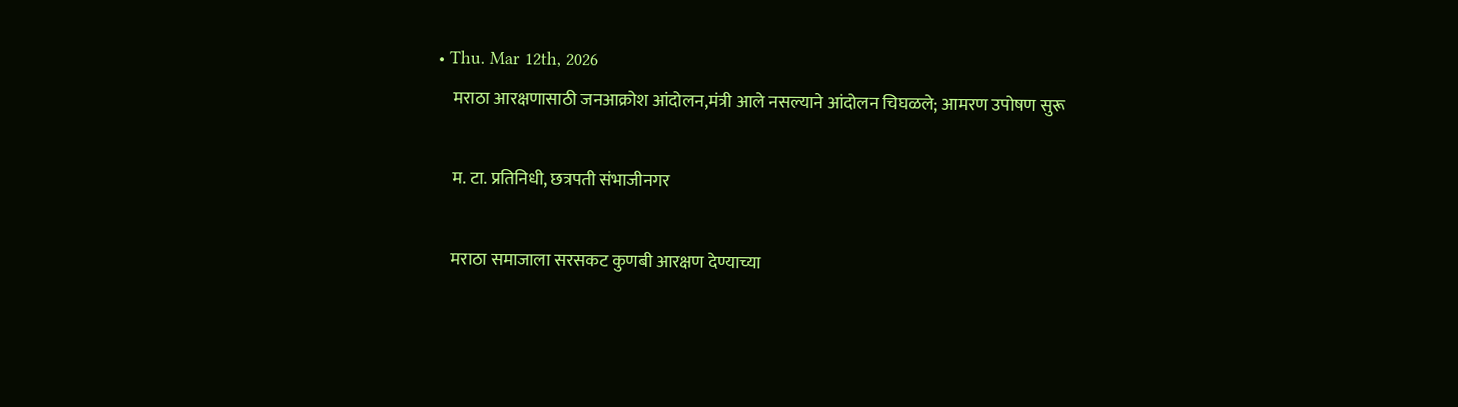• Thu. Mar 12th, 2026
    मराठा आरक्षणासाठी जनआक्रोश आंदोलन,मंत्री आले नसल्याने आंदोलन चिघळले; आमरण उपोषण सुरू

    म. टा. प्रतिनिधी, छत्रपती संभाजीनगर

    मराठा समाजाला सरसकट कुणबी आरक्षण देण्याच्या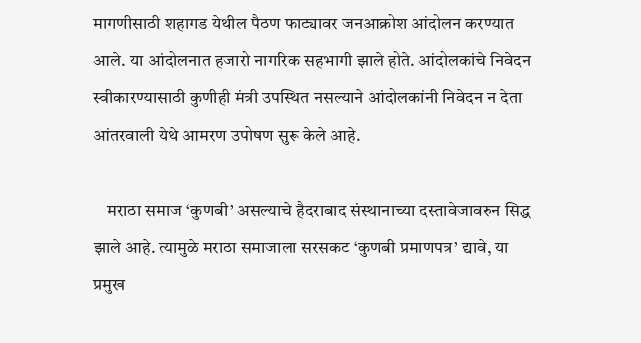मागणीसाठी शहागड येथील पैठण फाट्यावर जनआक्रोश आंदोलन करण्यात आले. या आंदोलनात हजारो नागरिक सहभागी झाले होते. आंदोलकांचे निवेदन स्वीकारण्यासाठी कुणीही मंत्री उपस्थित नसल्याने आंदोलकांनी निवेदन न देता आंतरवाली येथे आमरण उपोषण सुरू केले आहे.

    मराठा समाज ‘कुणबी’ असल्याचे हैदराबाद संस्थानाच्या दस्तावेजावरुन सिद्ध झाले आहे. त्यामुळे मराठा समाजाला सरसकट ‘कुणबी प्रमाणपत्र’ द्यावे, या प्रमुख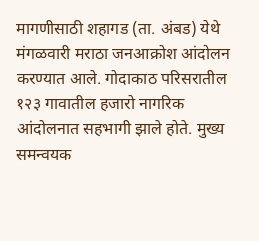मागणीसाठी शहागड (ता. अंबड) येथे मंगळवारी मराठा जनआक्रोश आंदोलन करण्यात आले. गोदाकाठ परिसरातील १२३ गावातील हजारो नागरिक आंदोलनात सहभागी झाले होते. मुख्य समन्वयक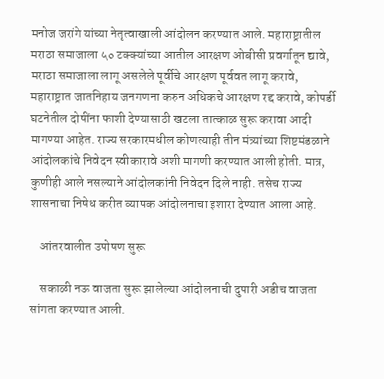मनोज जरांगे यांच्या नेतृत्वाखाली आंदोलन करण्यात आले. महाराष्ट्रातील मराठा समाजाला ५० टक्क्यांच्या आतील आरक्षण ओबीसी प्रवर्गातून द्यावे, मराठा समाजाला लागू असलेले पूर्वीचे आरक्षण पूर्ववत लागू करावे, महाराष्ट्रात जातनिहाय जनगणना करुन अधिकचे आरक्षण रद्द करावे, कोपर्डी घटनेतील दोषींना फाशी देण्यासाठी खटला तात्काळ सुरू करावा आदी मागण्या आहेत. राज्य सरकारमधील कोणत्याही तीन मंत्र्यांच्या शिष्टमंडळाने आंदोलकांचे निवेदन स्वीकारावे अशी मागणी करण्यात आली होती. मात्र, कुणीही आले नसल्याने आंदोलकांनी निवेदन दिले नाही. तसेच राज्य शासनाचा निषेध करीत व्यापक आंदोलनाचा इशारा देण्यात आला आहे.

    आंतरवालीत उपोषण सुरू

    सकाळी नऊ वाजता सुरू झालेल्या आंदोलनाची दुपारी अडीच वाजता सांगता करण्यात आली.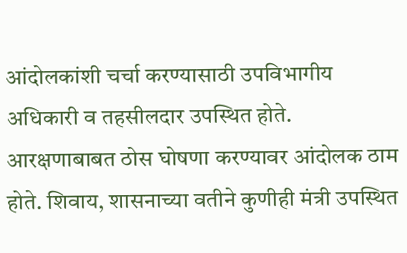आंदोलकांशी चर्चा करण्यासाठी उपविभागीय अधिकारी व तहसीलदार उपस्थित होते. आरक्षणाबाबत ठोस घोषणा करण्यावर आंदोलक ठाम होते. शिवाय, शासनाच्या वतीने कुणीही मंत्री उपस्थित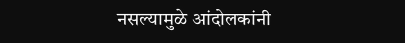नसल्यामुळे आंदोलकांनी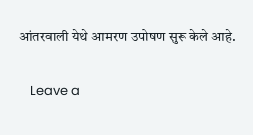आंतरवाली येथे आमरण उपोषण सुरू केले आहे.

    Leave a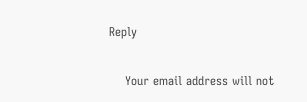Reply

    Your email address will not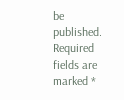be published. Required fields are marked *